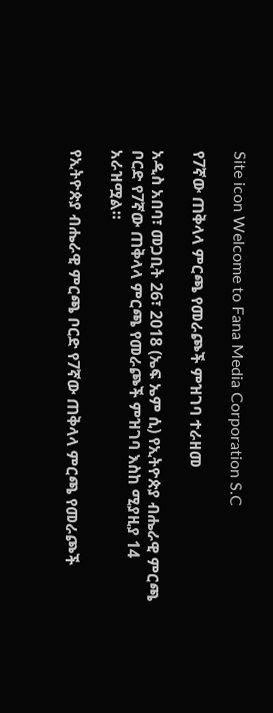Site icon Welcome to Fana Media Corporation S.C

የ7ኛው ጠቅላላ ምርጫ የመራጮች ምዝገባ ተራዘመ

አዲስ አበባ፣ መጋቢት 26፣ 2018 (ኤፍ ኤም ሲ) የኢትዮጵያ ብሔራዊ ምርጫ ቦርድ የ7ኛው ጠቅላላ ምርጫ የመራጮች ምዝገባ እስከ ሚያዚያ 14 አራዝሟል።

የኢትዮጵያ ብሔራዊ ምርጫ ቦርድ የ7ኛው ጠቅላላ ምርጫ የመራጮች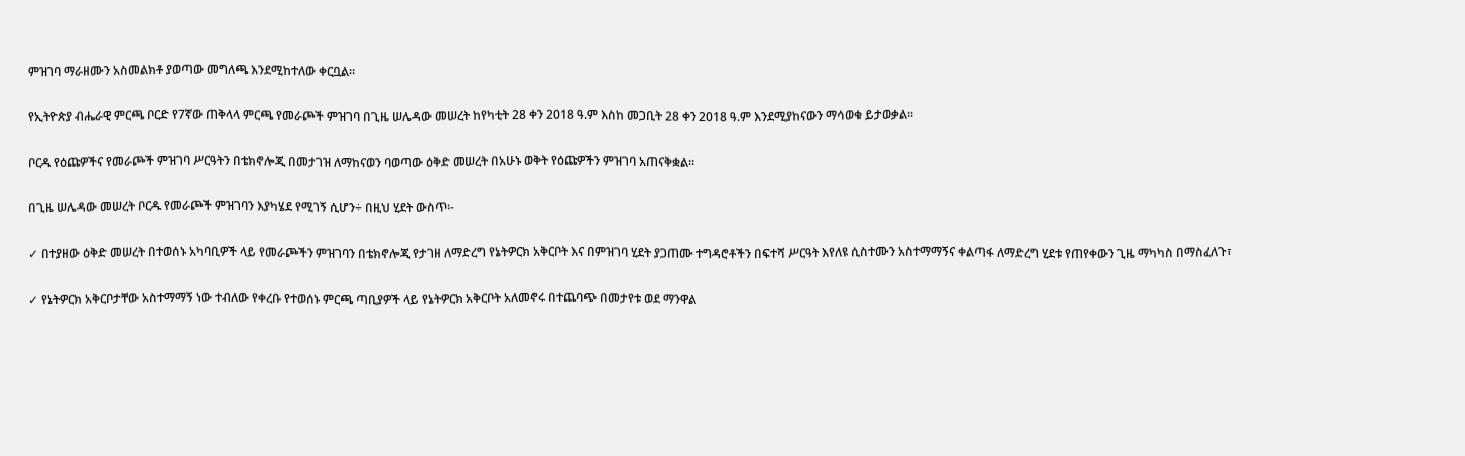ምዝገባ ማራዘሙን አስመልክቶ ያወጣው መግለጫ እንደሚከተለው ቀርቧል።

የኢትዮጵያ ብሔራዊ ምርጫ ቦርድ የ7ኛው ጠቅላላ ምርጫ የመራጮች ምዝገባ በጊዜ ሠሌዳው መሠረት ከየካቲት 28 ቀን 2018 ዓ.ም እስከ መጋቢት 28 ቀን 2018 ዓ.ም እንደሚያከናውን ማሳወቁ ይታወቃል፡፡

ቦርዱ የዕጩዎችና የመራጮች ምዝገባ ሥርዓትን በቴክኖሎጂ በመታገዝ ለማከናወን ባወጣው ዕቅድ መሠረት በአሁኑ ወቅት የዕጩዎችን ምዝገባ አጠናቅቋል፡፡

በጊዜ ሠሌዳው መሠረት ቦርዱ የመራጮች ምዝገባን እያካሄደ የሚገኝ ሲሆን÷ በዚህ ሂደት ውስጥ፡-

✓ በተያዘው ዕቅድ መሠረት በተወሰኑ አካባቢዎች ላይ የመራጮችን ምዝገባን በቴክኖሎጂ የታገዘ ለማድረግ የኔትዎርክ አቅርቦት እና በምዝገባ ሂደት ያጋጠሙ ተግዳሮቶችን በፍተሻ ሥርዓት እየለዩ ሲስተሙን አስተማማኝና ቀልጣፋ ለማድረግ ሂደቱ የጠየቀውን ጊዜ ማካካስ በማስፈለጉ፣

✓ የኔትዎርክ አቅርቦታቸው አስተማማኝ ነው ተብለው የቀረቡ የተወሰኑ ምርጫ ጣቢያዎች ላይ የኔትዎርክ አቅርቦት አለመኖሩ በተጨባጭ በመታየቱ ወደ ማንዋል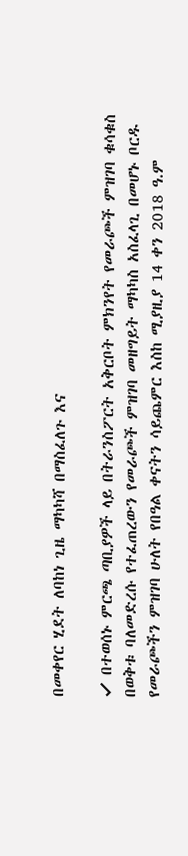በመቀየር ሂደት ለባከነ ጊዜ ማካካሻ በማስፈለጉ እና

✓ በተወሰኑ ምርጫ ጣቢያዎች ላይ በትራንስፖርት አቅርቦት ምክንየት የመራጮች ምዝገባ ቁሳቁስ በወቅቱ ባለመድረሱ የተፈጠረውን የመራጮች ምዝገባ መዘግይት ማካካስ አስፈላጊ በመሆኑ ቦርዱ የመራጮችን ምዝገባ ሁለት የበዓል ቀናትን ሳይጨምር እስከ ሚያዚያ 14 ቀን 2018 ዓ.ም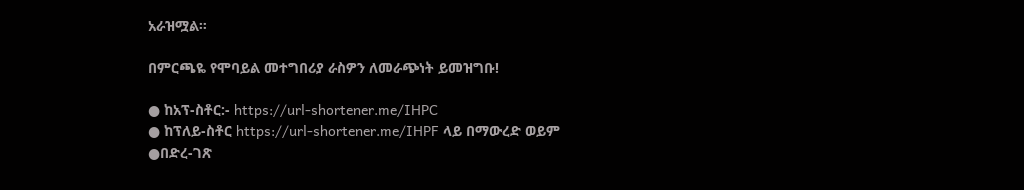አራዝሟል።

በምርጫዬ የሞባይል መተግበሪያ ራስዎን ለመራጭነት ይመዝግቡ!

● ከአፕ-ስቶር:- https://url-shortener.me/IHPC
● ከፕለይ-ስቶር https://url-shortener.me/IHPF ላይ በማውረድ ወይም
●በድረ-ገጽ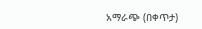አማራጭ (በቀጥታ)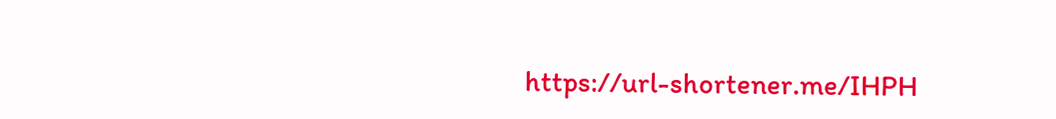https://url-shortener.me/IHPH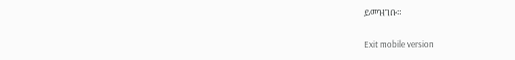ይመዝገቡ።

Exit mobile version